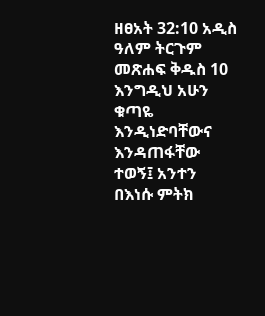ዘፀአት 32:10 አዲስ ዓለም ትርጉም መጽሐፍ ቅዱስ 10 እንግዲህ አሁን ቁጣዬ እንዲነድባቸውና እንዳጠፋቸው ተወኝ፤ አንተን በእነሱ ምትክ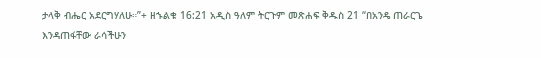ታላቅ ብሔር አደርግሃለሁ።”+ ዘኁልቁ 16:21 አዲስ ዓለም ትርጉም መጽሐፍ ቅዱስ 21 “በአንዴ ጠራርጌ እንዳጠፋቸው ራሳችሁን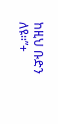ከዚህ ቡድን ለዩ።”+